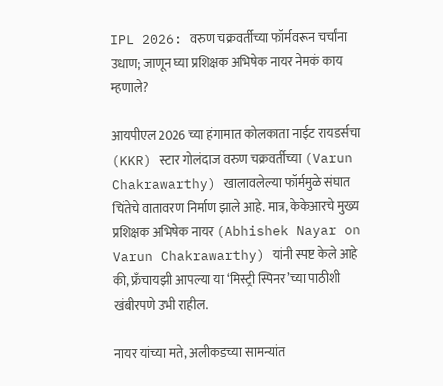IPL 2026: वरुण चक्रवर्तीच्या फॉर्मवरून चर्चांना उधाण; जाणून घ्या प्रशिक्षक अभिषेक नायर नेमकं काय म्हणाले?

आयपीएल 2026 च्या हंगामात कोलकाता नाईट रायडर्सचा (KKR) स्टार गोलंदाज वरुण चक्रवर्तीच्या (Varun Chakrawarthy) खालावलेल्या फॉर्ममुळे संघात चिंतेचे वातावरण निर्माण झाले आहे. मात्र, केकेआरचे मुख्य प्रशिक्षक अभिषेक नायर (Abhishek Nayar on Varun Chakrawarthy) यांनी स्पष्ट केले आहे की, फ्रँचायझी आपल्या या ‘मिस्ट्री स्पिनर’च्या पाठीशी खंबीरपणे उभी राहील.

नायर यांच्या मते, अलीकडच्या सामन्यांत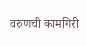वरुणची कामगिरी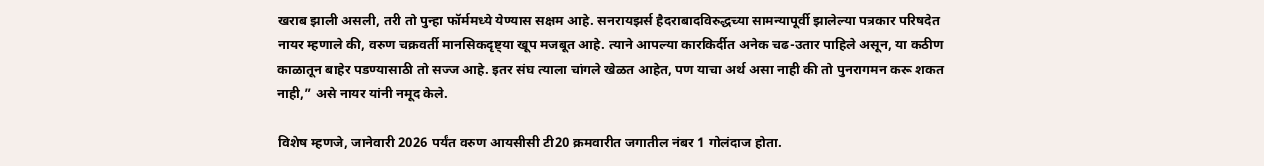खराब झाली असली, तरी तो पुन्हा फॉर्ममध्ये येण्यास सक्षम आहे. सनरायझर्स हैदराबादविरुद्धच्या सामन्यापूर्वी झालेल्या पत्रकार परिषदेत नायर म्हणाले की, वरुण चक्रवर्ती मानसिकदृष्ट्या खूप मजबूत आहे. त्याने आपल्या कारकिर्दीत अनेक चढ-उतार पाहिले असून, या कठीण काळातून बाहेर पडण्यासाठी तो सज्ज आहे. इतर संघ त्याला चांगले खेळत आहेत, पण याचा अर्थ असा नाही की तो पुनरागमन करू शकत नाही,” असे नायर यांनी नमूद केले.

विशेष म्हणजे, जानेवारी 2026 पर्यंत वरुण आयसीसी टी20 क्रमवारीत जगातील नंबर 1 गोलंदाज होता.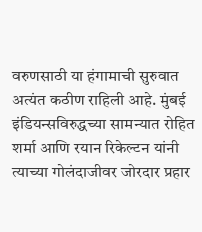वरुणसाठी या हंगामाची सुरुवात अत्यंत कठीण राहिली आहे. मुंबई इंडियन्सविरुद्धच्या सामन्यात रोहित शर्मा आणि रयान रिकेल्टन यांनी त्याच्या गोलंदाजीवर जोरदार प्रहार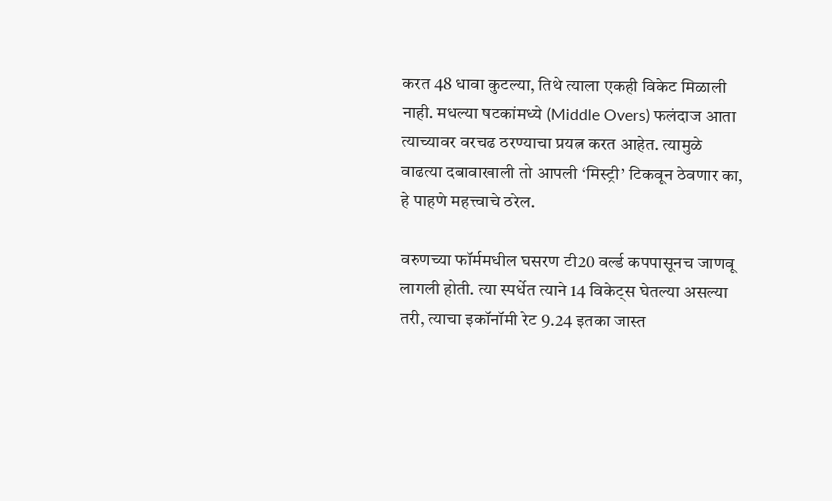करत 48 धावा कुटल्या, तिथे त्याला एकही विकेट मिळाली नाही. मधल्या षटकांमध्ये (Middle Overs) फलंदाज आता त्याच्यावर वरचढ ठरण्याचा प्रयत्न करत आहेत. त्यामुळे वाढत्या दबावाखाली तो आपली ‘मिस्ट्री’ टिकवून ठेवणार का, हे पाहणे महत्त्वाचे ठरेल.

वरुणच्या फॉर्ममधील घसरण टी20 वर्ल्ड कपपासूनच जाणवू लागली होती. त्या स्पर्धेत त्याने 14 विकेट्स घेतल्या असल्या तरी, त्याचा इकॉनॉमी रेट 9.24 इतका जास्त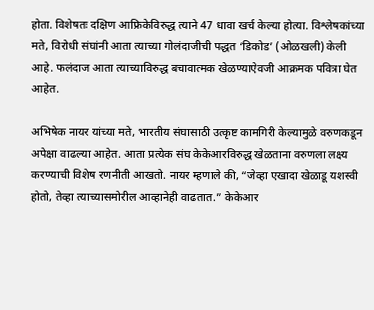होता. विशेषतः दक्षिण आफ्रिकेविरुद्ध त्याने 47 धावा खर्च केल्या होत्या. विश्लेषकांच्या मते, विरोधी संघांनी आता त्याच्या गोलंदाजीची पद्धत ‘डिकोड’ (ओळखली) केली आहे. फलंदाज आता त्याच्याविरुद्ध बचावात्मक खेळण्याऐवजी आक्रमक पवित्रा घेत आहेत.

अभिषेक नायर यांच्या मते, भारतीय संघासाठी उत्कृष्ट कामगिरी केल्यामुळे वरुणकडून अपेक्षा वाढल्या आहेत. आता प्रत्येक संघ केकेआरविरुद्ध खेळताना वरुणला लक्ष्य करण्याची विशेष रणनीती आखतो. नायर म्हणाले की, “जेव्हा एखादा खेळाडू यशस्वी होतो, तेव्हा त्याच्यासमोरील आव्हानेही वाढतात.” केकेआर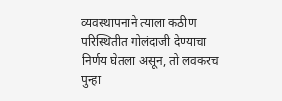व्यवस्थापनाने त्याला कठीण परिस्थितीत गोलंदाजी देण्याचा निर्णय घेतला असून, तो लवकरच पुन्हा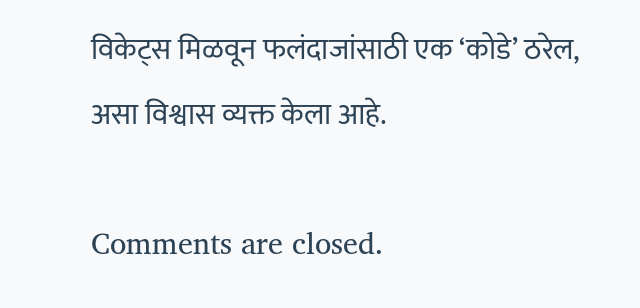विकेट्स मिळवून फलंदाजांसाठी एक ‘कोडे’ ठरेल, असा विश्वास व्यक्त केला आहे.

Comments are closed.